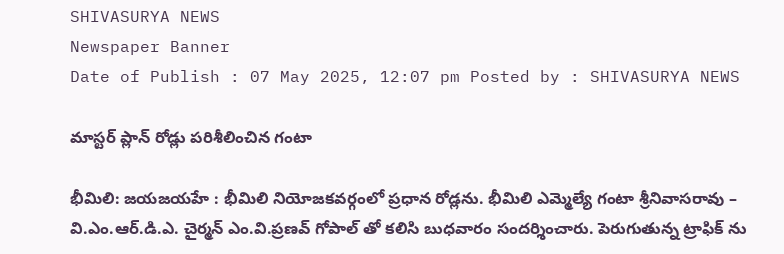SHIVASURYA NEWS
Newspaper Banner
Date of Publish : 07 May 2025, 12:07 pm Posted by : SHIVASURYA NEWS

మాస్టర్ ప్లాన్ రోడ్లు పరిశీలించిన గంటా

భీమిలి: జయజయహే : భీమిలి నియోజకవర్గంలో ప్రధాన రోడ్లను. భీమిలి ఎమ్మెల్యే గంటా శ్రీనివాసరావు – వి.ఎం.ఆర్.డి.ఎ. చైర్మన్ ఎం.వి.ప్రణవ్ గోపాల్ తో కలిసి బుధవారం సందర్శించారు. పెరుగుతున్న ట్రాఫిక్ ను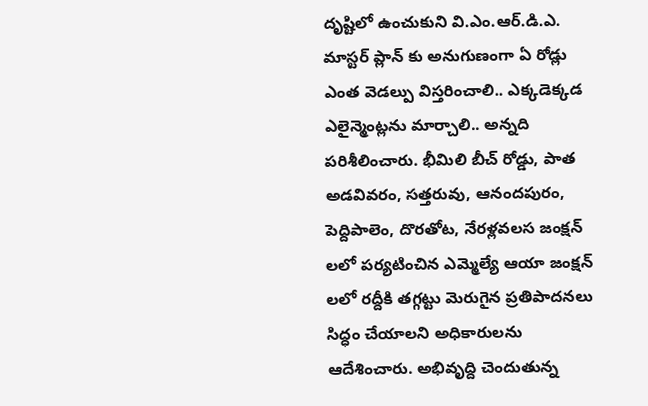దృష్టిలో ఉంచుకుని వి.ఎం.ఆర్.డి.ఎ. మాస్టర్ ప్లాన్ కు అనుగుణంగా ఏ రోడ్లు ఎంత వెడల్పు విస్తరించాలి.. ఎక్కడెక్కడ ఎలైన్మెంట్లను మార్చాలి.. అన్నది పరిశీలించారు. భీమిలి బీచ్ రోడ్డు, పాత అడవివరం, సత్తరువు, ఆనందపురం, పెద్దిపాలెం, దొరతోట, నేరళ్లవలస జంక్షన్ లలో పర్యటించిన ఎమ్మెల్యే ఆయా జంక్షన్ లలో రద్దీకి తగ్గట్టు మెరుగైన ప్రతిపాదనలు సిద్ధం చేయాలని అధికారులను ఆదేశించారు. అభివృద్ది చెందుతున్న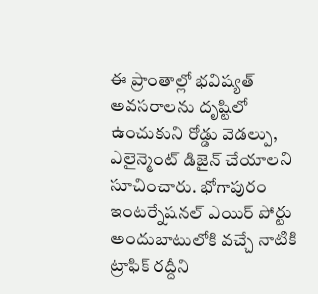ఈ ప్రాంతాల్లో భవిష్యత్ అవసరాలను దృష్టిలో ఉంచుకుని రోడ్డు వెడల్పు, ఎలైన్మెంట్ డిజైన్ చేయాలని సూచించారు. భోగాపురం ఇంటర్నేషనల్ ఎయిర్ పోర్టు అందుబాటులోకి వచ్చే నాటికి ట్రాఫిక్ రద్దీని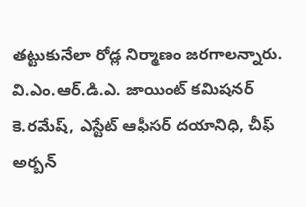తట్టుకునేలా రోడ్ల నిర్మాణం జరగాలన్నారు. వి.ఎం.ఆర్.డి.ఎ. జాయింట్ కమిషనర్ కె.రమేష్, ఎస్టేట్ ఆఫీసర్ దయానిధి, చీఫ్ అర్బన్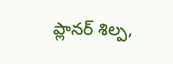ప్లానర్ శిల్ప,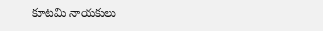కూటమి నాయకులు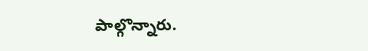పాల్గొన్నారు.